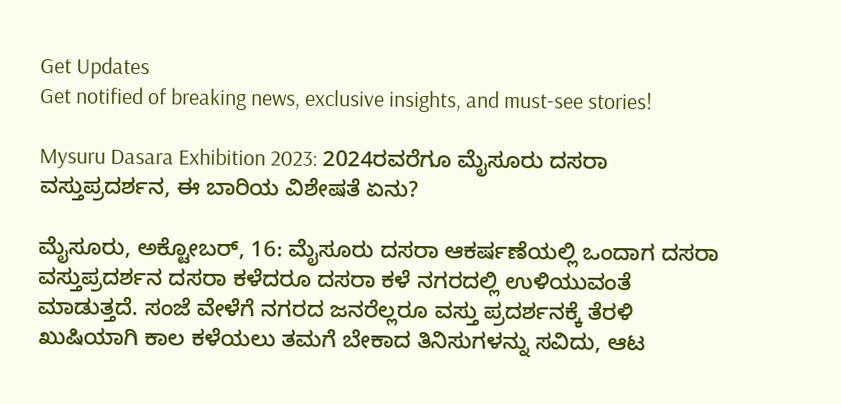Get Updates
Get notified of breaking news, exclusive insights, and must-see stories!

Mysuru Dasara Exhibition 2023: 2024ರವರೆಗೂ ಮೈಸೂರು ದಸರಾ ವಸ್ತುಪ್ರದರ್ಶನ, ಈ ಬಾರಿಯ ವಿಶೇಷತೆ ಏನು?

ಮೈಸೂರು, ಅಕ್ಟೋಬರ್‌, 16: ಮೈಸೂರು ದಸರಾ ಆಕರ್ಷಣೆಯಲ್ಲಿ ಒಂದಾಗ ದಸರಾ ವಸ್ತುಪ್ರದರ್ಶನ ದಸರಾ ಕಳೆದರೂ ದಸರಾ ಕಳೆ ನಗರದಲ್ಲಿ ಉಳಿಯುವಂತೆ ಮಾಡುತ್ತದೆ. ಸಂಜೆ ವೇಳೆಗೆ ನಗರದ ಜನರೆಲ್ಲರೂ ವಸ್ತು ಪ್ರದರ್ಶನಕ್ಕೆ ತೆರಳಿ ಖುಷಿಯಾಗಿ ಕಾಲ ಕಳೆಯಲು ತಮಗೆ ಬೇಕಾದ ತಿನಿಸುಗಳನ್ನು ಸವಿದು, ಆಟ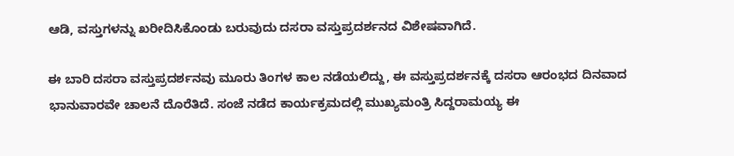ಆಡಿ, ವಸ್ತುಗಳನ್ನು ಖರೀದಿಸಿಕೊಂಡು ಬರುವುದು ದಸರಾ ವಸ್ತುಪ್ರದರ್ಶನದ ವಿಶೇಷವಾಗಿದೆ.

ಈ ಬಾರಿ ದಸರಾ ವಸ್ತುಪ್ರದರ್ಶನವು ಮೂರು ತಿಂಗಳ ಕಾಲ ನಡೆಯಲಿದ್ದು, ಈ ವಸ್ತುಪ್ರದರ್ಶನಕ್ಕೆ ದಸರಾ ಆರಂಭದ ದಿನವಾದ ಭಾನುವಾರವೇ ಚಾಲನೆ ದೊರೆತಿದೆ. ಸಂಜೆ ನಡೆದ ಕಾರ್ಯಕ್ರಮದಲ್ಲಿ ಮುಖ್ಯಮಂತ್ರಿ ಸಿದ್ದರಾಮಯ್ಯ ಈ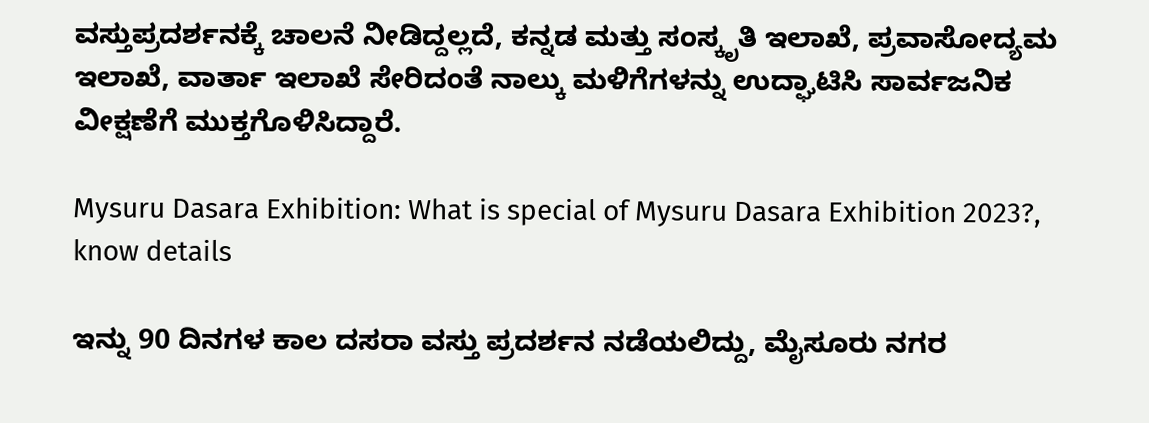ವಸ್ತುಪ್ರದರ್ಶನಕ್ಕೆ ಚಾಲನೆ ನೀಡಿದ್ದಲ್ಲದೆ, ಕನ್ನಡ ಮತ್ತು ಸಂಸ್ಕೃತಿ ಇಲಾಖೆ, ಪ್ರವಾಸೋದ್ಯಮ ಇಲಾಖೆ, ವಾರ್ತಾ ಇಲಾಖೆ ಸೇರಿದಂತೆ ನಾಲ್ಕು ಮಳಿಗೆಗಳನ್ನು ಉದ್ಘಾಟಿಸಿ ಸಾರ್ವಜನಿಕ ವೀಕ್ಷಣೆಗೆ ಮುಕ್ತಗೊಳಿಸಿದ್ದಾರೆ.

Mysuru Dasara Exhibition: What is special of Mysuru Dasara Exhibition 2023?, know details

ಇನ್ನು 90 ದಿನಗಳ ಕಾಲ ದಸರಾ ವಸ್ತು ಪ್ರದರ್ಶನ ನಡೆಯಲಿದ್ದು, ಮೈಸೂರು ನಗರ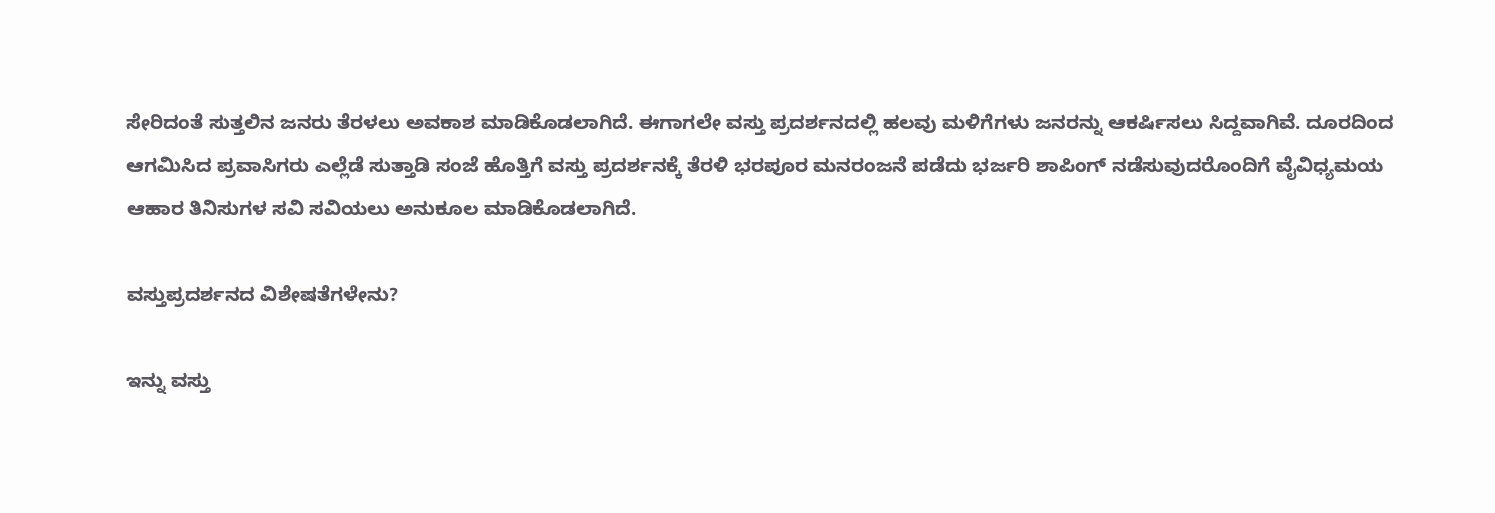ಸೇರಿದಂತೆ ಸುತ್ತಲಿನ ಜನರು ತೆರಳಲು ಅವಕಾಶ ಮಾಡಿಕೊಡಲಾಗಿದೆ. ಈಗಾಗಲೇ ವಸ್ತು ಪ್ರದರ್ಶನದಲ್ಲಿ ಹಲವು ಮಳಿಗೆಗಳು ಜನರನ್ನು ಆಕರ್ಷಿಸಲು ಸಿದ್ದವಾಗಿವೆ. ದೂರದಿಂದ ಆಗಮಿಸಿದ ಪ್ರವಾಸಿಗರು ಎಲ್ಲೆಡೆ ಸುತ್ತಾಡಿ ಸಂಜೆ ಹೊತ್ತಿಗೆ ವಸ್ತು ಪ್ರದರ್ಶನಕ್ಕೆ ತೆರಳಿ ಭರಪೂರ ಮನರಂಜನೆ ಪಡೆದು ಭರ್ಜರಿ ಶಾಪಿಂಗ್ ನಡೆಸುವುದರೊಂದಿಗೆ ವೈವಿಧ್ಯಮಯ ಆಹಾರ ತಿನಿಸುಗಳ ಸವಿ ಸವಿಯಲು ಅನುಕೂಲ ಮಾಡಿಕೊಡಲಾಗಿದೆ.

ವಸ್ತುಪ್ರದರ್ಶನದ ವಿಶೇಷತೆಗಳೇನು?

ಇನ್ನು ವಸ್ತು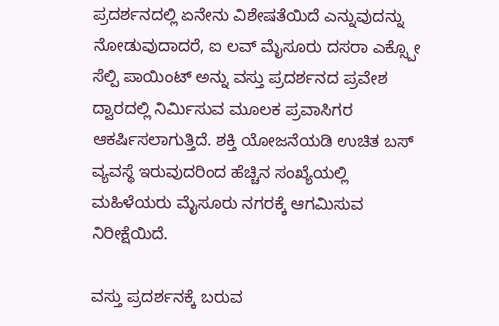ಪ್ರದರ್ಶನದಲ್ಲಿ ಏನೇನು ವಿಶೇಷತೆಯಿದೆ ಎನ್ನುವುದನ್ನು ನೋಡುವುದಾದರೆ, ಐ ಲವ್ ಮೈಸೂರು ದಸರಾ ಎಕ್ಸ್ಪೋ ಸೆಲ್ಪಿ ಪಾಯಿಂಟ್ ಅನ್ನು ವಸ್ತು ಪ್ರದರ್ಶನದ ಪ್ರವೇಶ ದ್ವಾರದಲ್ಲಿ ನಿರ್ಮಿಸುವ ಮೂಲಕ ಪ್ರವಾಸಿಗರ ಆಕರ್ಷಿಸಲಾಗುತ್ತಿದೆ. ಶಕ್ತಿ ಯೋಜನೆಯಡಿ ಉಚಿತ ಬಸ್ ವ್ಯವಸ್ಥೆ ಇರುವುದರಿಂದ ಹೆಚ್ಚಿನ ಸಂಖ್ಯೆಯಲ್ಲಿ ಮಹಿಳೆಯರು ಮೈಸೂರು ನಗರಕ್ಕೆ ಆಗಮಿಸುವ ನಿರೀಕ್ಷೆಯಿದೆ.

ವಸ್ತು ಪ್ರದರ್ಶನಕ್ಕೆ ಬರುವ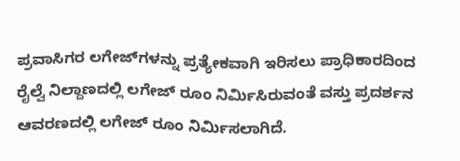ಪ್ರವಾಸಿಗರ ಲಗೇಜ್‌ಗಳನ್ನು ಪ್ರತ್ಯೇಕವಾಗಿ ಇರಿಸಲು ಪ್ರಾಧಿಕಾರದಿಂದ ರೈಲ್ವೆ ನಿಲ್ದಾಣದಲ್ಲಿ ಲಗೇಜ್ ರೂಂ ನಿರ್ಮಿಸಿರುವಂತೆ ವಸ್ತು ಪ್ರದರ್ಶನ ಆವರಣದಲ್ಲಿ ಲಗೇಜ್ ರೂಂ ನಿರ್ಮಿಸಲಾಗಿದೆ.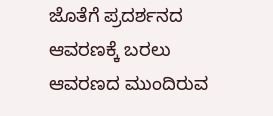ಜೊತೆಗೆ ಪ್ರದರ್ಶನದ ಆವರಣಕ್ಕೆ ಬರಲು ಆವರಣದ ಮುಂದಿರುವ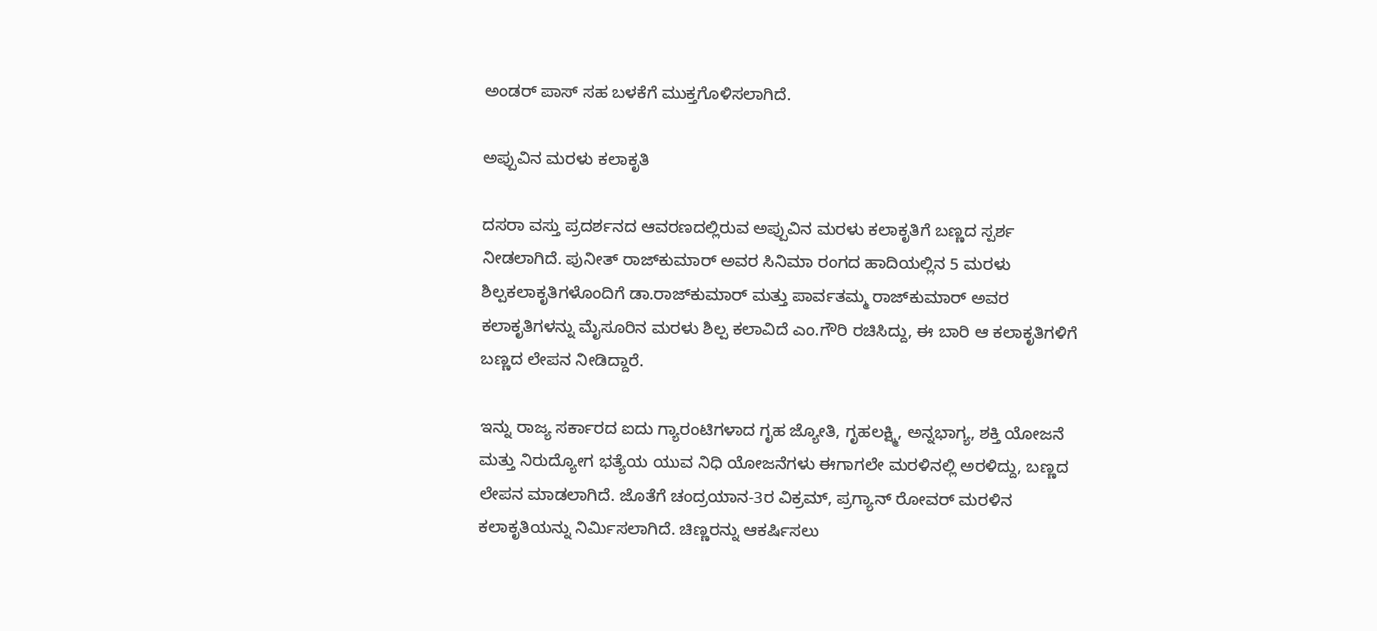ಅಂಡರ್ ಪಾಸ್ ಸಹ ಬಳಕೆಗೆ ಮುಕ್ತಗೊಳಿಸಲಾಗಿದೆ.

ಅಪ್ಪುವಿನ ಮರಳು ಕಲಾಕೃತಿ

ದಸರಾ ವಸ್ತು ಪ್ರದರ್ಶನದ ಆವರಣದಲ್ಲಿರುವ ಅಪ್ಪುವಿನ ಮರಳು ಕಲಾಕೃತಿಗೆ ಬಣ್ಣದ ಸ್ಪರ್ಶ ನೀಡಲಾಗಿದೆ. ಪುನೀತ್ ರಾಜ್‌ಕುಮಾರ್ ಅವರ ಸಿನಿಮಾ ರಂಗದ ಹಾದಿಯಲ್ಲಿನ 5 ಮರಳು ಶಿಲ್ಪಕಲಾಕೃತಿಗಳೊಂದಿಗೆ ಡಾ.ರಾಜ್‌ಕುಮಾರ್ ಮತ್ತು ಪಾರ್ವತಮ್ಮ ರಾಜ್‌ಕುಮಾರ್ ಅವರ ಕಲಾಕೃತಿಗಳನ್ನು ಮೈಸೂರಿನ ಮರಳು ಶಿಲ್ಪ ಕಲಾವಿದೆ ಎಂ.ಗೌರಿ ರಚಿಸಿದ್ದು, ಈ ಬಾರಿ ಆ ಕಲಾಕೃತಿಗಳಿಗೆ ಬಣ್ಣದ ಲೇಪನ ನೀಡಿದ್ದಾರೆ.

ಇನ್ನು ರಾಜ್ಯ ಸರ್ಕಾರದ ಐದು ಗ್ಯಾರಂಟಿಗಳಾದ ಗೃಹ ಜ್ಯೋತಿ, ಗೃಹಲಕ್ಷ್ಮಿ, ಅನ್ನಭಾಗ್ಯ, ಶಕ್ತಿ ಯೋಜನೆ ಮತ್ತು ನಿರುದ್ಯೋಗ ಭತ್ಯೆಯ ಯುವ ನಿಧಿ ಯೋಜನೆಗಳು ಈಗಾಗಲೇ ಮರಳಿನಲ್ಲಿ ಅರಳಿದ್ದು, ಬಣ್ಣದ ಲೇಪನ ಮಾಡಲಾಗಿದೆ. ಜೊತೆಗೆ ಚಂದ್ರಯಾನ-3ರ ವಿಕ್ರಮ್, ಪ್ರಗ್ಯಾನ್ ರೋವರ್ ಮರಳಿನ ಕಲಾಕೃತಿಯನ್ನು ನಿರ್ಮಿಸಲಾಗಿದೆ. ಚಿಣ್ಣರನ್ನು ಆಕರ್ಷಿಸಲು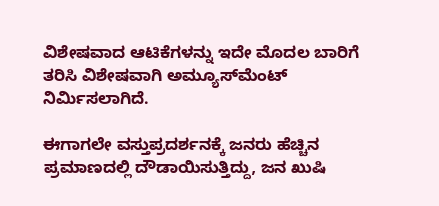ವಿಶೇಷವಾದ ಆಟಿಕೆಗಳನ್ನು ಇದೇ ಮೊದಲ ಬಾರಿಗೆ ತರಿಸಿ ವಿಶೇಷವಾಗಿ ಅಮ್ಯೂಸ್‌ಮೆಂಟ್ ನಿರ್ಮಿಸಲಾಗಿದೆ.

ಈಗಾಗಲೇ ವಸ್ತುಪ್ರದರ್ಶನಕ್ಕೆ ಜನರು ಹೆಚ್ಚಿನ ಪ್ರಮಾಣದಲ್ಲಿ ದೌಡಾಯಿಸುತ್ತಿದ್ದು, ಜನ ಖುಷಿ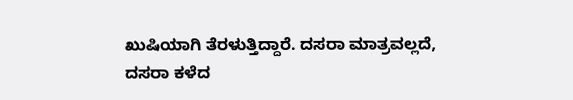ಖುಷಿಯಾಗಿ ತೆರಳುತ್ತಿದ್ದಾರೆ. ದಸರಾ ಮಾತ್ರವಲ್ಲದೆ, ದಸರಾ ಕಳೆದ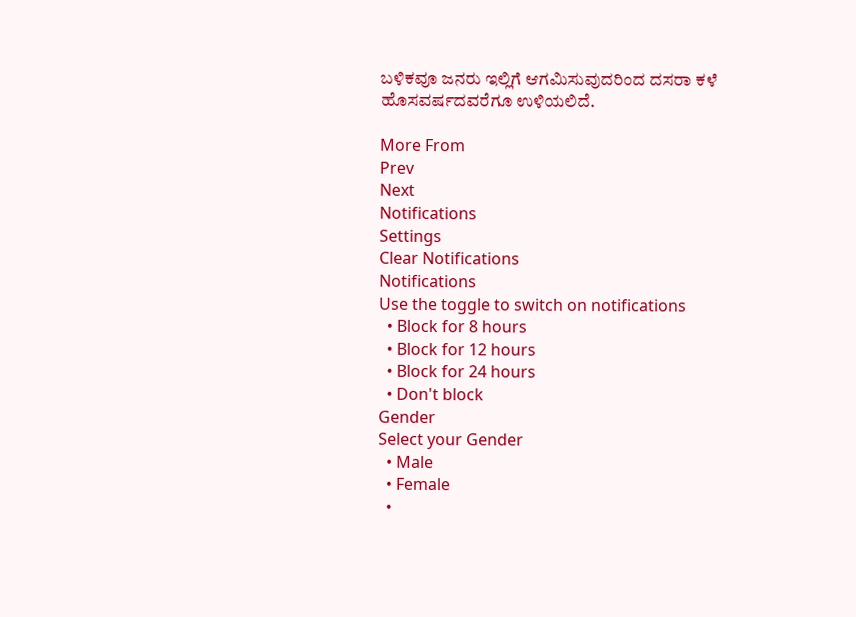ಬಳಿಕವೂ ಜನರು ಇಲ್ಲಿಗೆ ಆಗಮಿಸುವುದರಿಂದ ದಸರಾ ಕಳೆ ಹೊಸವರ್ಷದವರೆಗೂ ಉಳಿಯಲಿದೆ.

More From
Prev
Next
Notifications
Settings
Clear Notifications
Notifications
Use the toggle to switch on notifications
  • Block for 8 hours
  • Block for 12 hours
  • Block for 24 hours
  • Don't block
Gender
Select your Gender
  • Male
  • Female
  •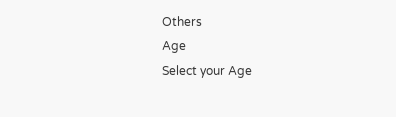Others
Age
Select your Age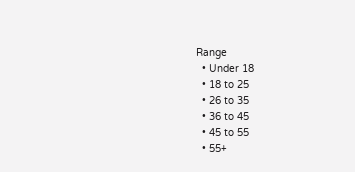Range
  • Under 18
  • 18 to 25
  • 26 to 35
  • 36 to 45
  • 45 to 55
  • 55+